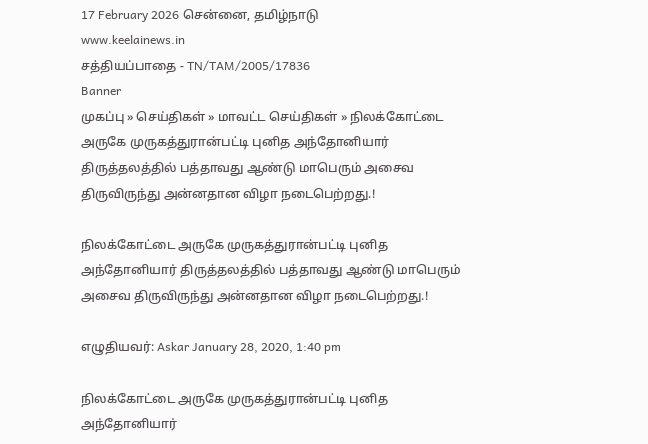17 February 2026 சென்னை, தமிழ்நாடு
www.keelainews.in
சத்தியப்பாதை - TN/TAM/2005/17836
Banner
முகப்பு » செய்திகள் » மாவட்ட செய்திகள் » நிலக்கோட்டை அருகே முருகத்துரான்பட்டி புனித அந்தோனியார் திருத்தலத்தில் பத்தாவது ஆண்டு மாபெரும் அசைவ திருவிருந்து அன்னதான விழா நடைபெற்றது.!

நிலக்கோட்டை அருகே முருகத்துரான்பட்டி புனித அந்தோனியார் திருத்தலத்தில் பத்தாவது ஆண்டு மாபெரும் அசைவ திருவிருந்து அன்னதான விழா நடைபெற்றது.!

எழுதியவர்: Askar January 28, 2020, 1:40 pm

நிலக்கோட்டை அருகே முருகத்துரான்பட்டி புனித அந்தோனியார்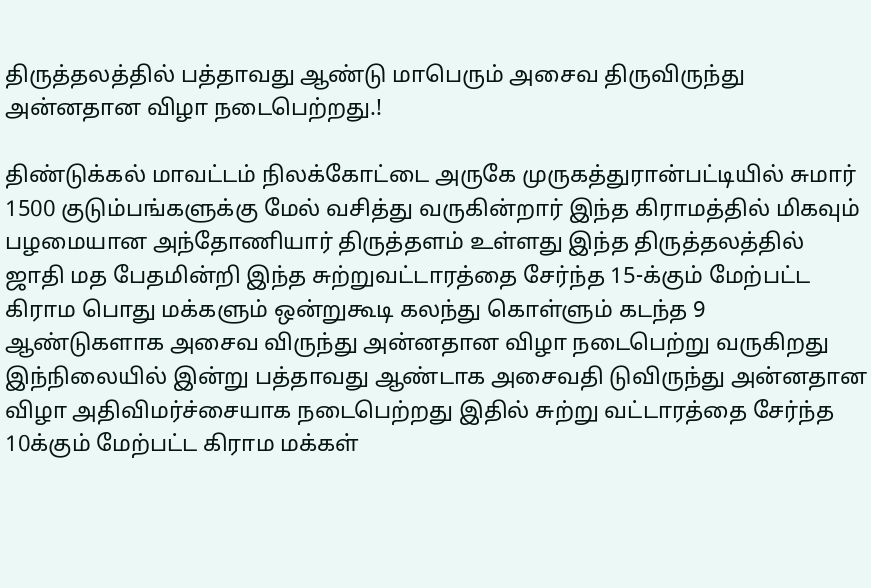திருத்தலத்தில் பத்தாவது ஆண்டு மாபெரும் அசைவ திருவிருந்து அன்னதான விழா நடைபெற்றது.!

திண்டுக்கல் மாவட்டம் நிலக்கோட்டை அருகே முருகத்துரான்பட்டியில் சுமார் 1500 குடும்பங்களுக்கு மேல் வசித்து வருகின்றார் இந்த கிராமத்தில் மிகவும் பழமையான அந்தோணியார் திருத்தளம் உள்ளது இந்த திருத்தலத்தில் ஜாதி மத பேதமின்றி இந்த சுற்றுவட்டாரத்தை சேர்ந்த 15-க்கும் மேற்பட்ட கிராம பொது மக்களும் ஒன்றுகூடி கலந்து கொள்ளும் கடந்த 9 ஆண்டுகளாக அசைவ விருந்து அன்னதான விழா நடைபெற்று வருகிறது இந்நிலையில் இன்று பத்தாவது ஆண்டாக அசைவதி டுவிருந்து அன்னதான விழா அதிவிமர்ச்சையாக நடைபெற்றது இதில் சுற்று வட்டாரத்தை சேர்ந்த 10க்கும் மேற்பட்ட கிராம மக்கள்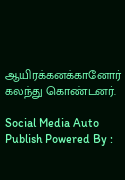ஆயிரக்கனக்கானோர் கலந்து கொண்டனர்.

Social Media Auto Publish Powered By :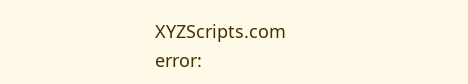XYZScripts.com
error: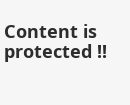Content is protected !!